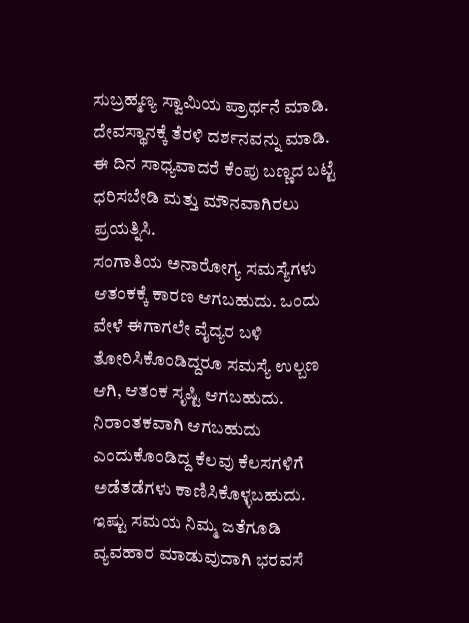ಸುಬ್ರಹ್ಮಣ್ಯ ಸ್ವಾಮಿಯ ಪ್ರಾರ್ಥನೆ ಮಾಡಿ. ದೇವಸ್ಥಾನಕ್ಕೆ ತೆರಳಿ ದರ್ಶನವನ್ನು ಮಾಡಿ. ಈ ದಿನ ಸಾಧ್ಯವಾದರೆ ಕೆಂಪು ಬಣ್ಣದ ಬಟ್ಟೆ ಧರಿಸಬೇಡಿ ಮತ್ತು ಮೌನವಾಗಿರಲು ಪ್ರಯತ್ನಿಸಿ.
ಸಂಗಾತಿಯ ಅನಾರೋಗ್ಯ ಸಮಸ್ಯೆಗಳು ಆತಂಕಕ್ಕೆ ಕಾರಣ ಆಗಬಹುದು. ಒಂದು ವೇಳೆ ಈಗಾಗಲೇ ವೈದ್ಯರ ಬಳಿ ತೋರಿಸಿಕೊಂಡಿದ್ದರೂ ಸಮಸ್ಯೆ ಉಲ್ಬಣ ಆಗಿ, ಆತಂಕ ಸೃಷ್ಟಿ ಆಗಬಹುದು. ನಿರಾಂತಕವಾಗಿ ಆಗಬಹುದು ಎಂದುಕೊಂಡಿದ್ದ ಕೆಲವು ಕೆಲಸಗಳಿಗೆ ಅಡೆತಡೆಗಳು ಕಾಣಿಸಿಕೊಳ್ಳಬಹುದು. ಇಷ್ಟು ಸಮಯ ನಿಮ್ಮ ಜತೆಗೂಡಿ ವ್ಯವಹಾರ ಮಾಡುವುದಾಗಿ ಭರವಸೆ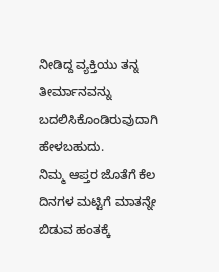ನೀಡಿದ್ದ ವ್ಯಕ್ತಿಯು ತನ್ನ ತೀರ್ಮಾನವನ್ನು ಬದಲಿಸಿಕೊಂಡಿರುವುದಾಗಿ ಹೇಳಬಹುದು.
ನಿಮ್ಮ ಆಪ್ತರ ಜೊತೆಗೆ ಕೆಲ ದಿನಗಳ ಮಟ್ಟಿಗೆ ಮಾತನ್ನೇ ಬಿಡುವ ಹಂತಕ್ಕೆ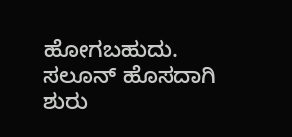ಹೋಗಬಹುದು. ಸಲೂನ್ ಹೊಸದಾಗಿ ಶುರು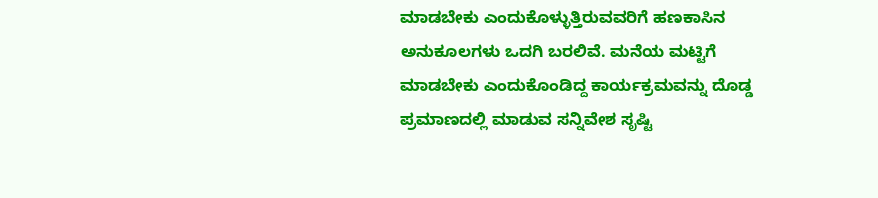ಮಾಡಬೇಕು ಎಂದುಕೊಳ್ಳುತ್ತಿರುವವರಿಗೆ ಹಣಕಾಸಿನ ಅನುಕೂಲಗಳು ಒದಗಿ ಬರಲಿವೆ. ಮನೆಯ ಮಟ್ಟಿಗೆ ಮಾಡಬೇಕು ಎಂದುಕೊಂಡಿದ್ದ ಕಾರ್ಯಕ್ರಮವನ್ನು ದೊಡ್ಡ ಪ್ರಮಾಣದಲ್ಲಿ ಮಾಡುವ ಸನ್ನಿವೇಶ ಸೃಷ್ಟಿ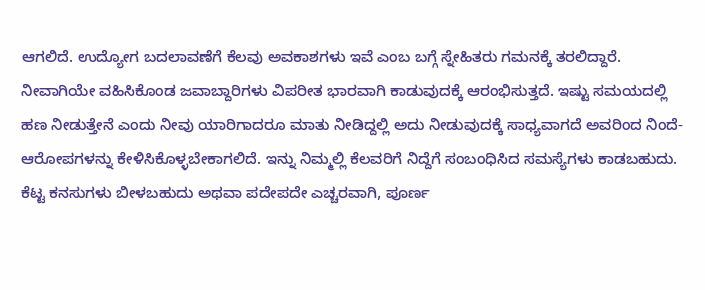ಆಗಲಿದೆ. ಉದ್ಯೋಗ ಬದಲಾವಣೆಗೆ ಕೆಲವು ಅವಕಾಶಗಳು ಇವೆ ಎಂಬ ಬಗ್ಗೆ ಸ್ನೇಹಿತರು ಗಮನಕ್ಕೆ ತರಲಿದ್ದಾರೆ.
ನೀವಾಗಿಯೇ ವಹಿಸಿಕೊಂಡ ಜವಾಬ್ದಾರಿಗಳು ವಿಪರೀತ ಭಾರವಾಗಿ ಕಾಡುವುದಕ್ಕೆ ಆರಂಭಿಸುತ್ತದೆ. ಇಷ್ಟು ಸಮಯದಲ್ಲಿ ಹಣ ನೀಡುತ್ತೇನೆ ಎಂದು ನೀವು ಯಾರಿಗಾದರೂ ಮಾತು ನೀಡಿದ್ದಲ್ಲಿ ಅದು ನೀಡುವುದಕ್ಕೆ ಸಾಧ್ಯವಾಗದೆ ಅವರಿಂದ ನಿಂದೆ- ಆರೋಪಗಳನ್ನು ಕೇಳಿಸಿಕೊಳ್ಳಬೇಕಾಗಲಿದೆ. ಇನ್ನು ನಿಮ್ಮಲ್ಲಿ ಕೆಲವರಿಗೆ ನಿದ್ದೆಗೆ ಸಂಬಂಧಿಸಿದ ಸಮಸ್ಯೆಗಳು ಕಾಡಬಹುದು. ಕೆಟ್ಟ ಕನಸುಗಳು ಬೀಳಬಹುದು ಅಥವಾ ಪದೇಪದೇ ಎಚ್ಚರವಾಗಿ, ಪೂರ್ಣ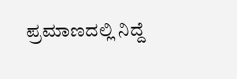ಪ್ರಮಾಣದಲ್ಲಿ ನಿದ್ದೆ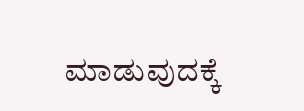ಮಾಡುವುದಕ್ಕೆ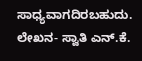ಸಾಧ್ಯವಾಗದಿರಬಹುದು.
ಲೇಖನ- ಸ್ವಾತಿ ಎನ್.ಕೆ.